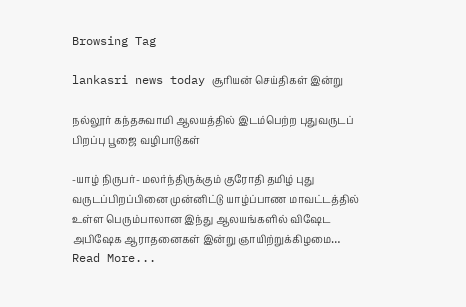Browsing Tag

lankasri news today சூரியன் செய்திகள் இன்று

நல்லூர் கந்தசுவாமி ஆலயத்தில் இடம்பெற்ற புதுவருடப் பிறப்பு பூஜை வழிபாடுகள்

-யாழ் நிருபர்- மலர்ந்திருக்கும் குரோதி தமிழ் புது வருடப்பிறப்பினை முன்னிட்டு யாழ்ப்பாண மாவட்டத்தில் உள்ள பெரும்பாலான இந்து ஆலயங்களில் விஷேட அபிஷேக ஆராதனைகள் இன்று ஞாயிற்றுக்கிழமை…
Read More...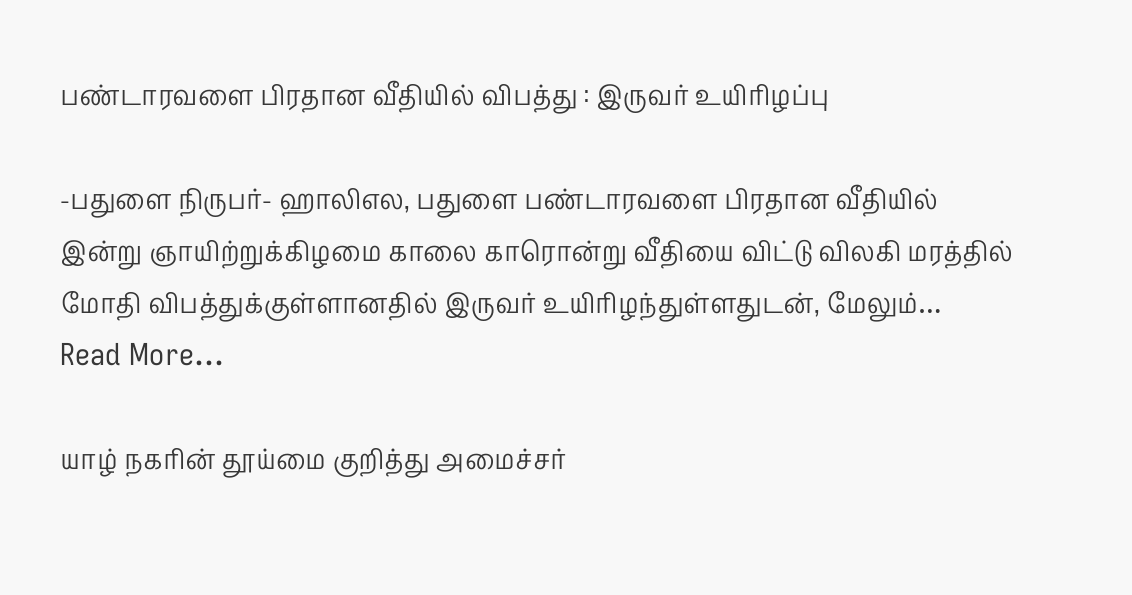பண்டாரவளை பிரதான வீதியில் விபத்து : இருவர் உயிரிழப்பு

-பதுளை நிருபர்- ஹாலிஎல, பதுளை பண்டாரவளை பிரதான வீதியில் இன்று ஞாயிற்றுக்கிழமை காலை காரொன்று வீதியை விட்டு விலகி மரத்தில் மோதி விபத்துக்குள்ளானதில் இருவர் உயிரிழந்துள்ளதுடன், மேலும்…
Read More...

யாழ் நகரின் தூய்மை குறித்து அமைச்சர்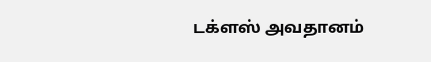டக்ளஸ் அவதானம்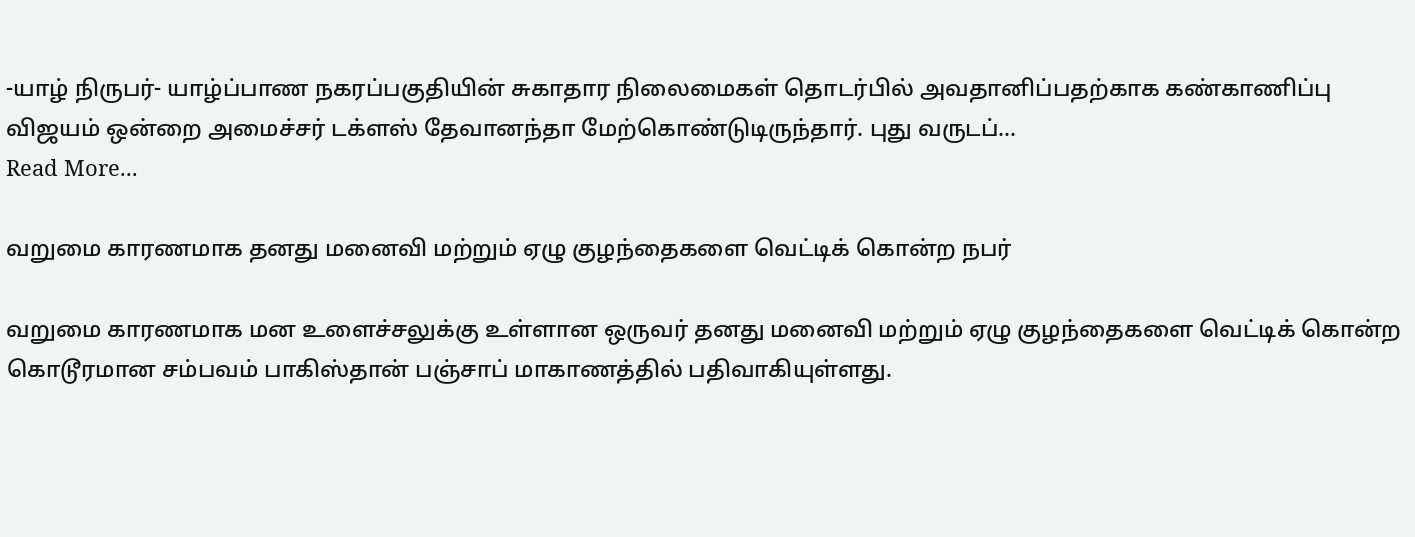-யாழ் நிருபர்- யாழ்ப்பாண நகரப்பகுதியின் சுகாதார நிலைமைகள் தொடர்பில் அவதானிப்பதற்காக கண்காணிப்பு விஜயம் ஒன்றை அமைச்சர் டக்ளஸ் தேவானந்தா மேற்கொண்டுடிருந்தார். புது வருடப்…
Read More...

வறுமை காரணமாக தனது மனைவி மற்றும் ஏழு குழந்தைகளை வெட்டிக் கொன்ற நபர்

வறுமை காரணமாக மன உளைச்சலுக்கு உள்ளான ஒருவர் தனது மனைவி மற்றும் ஏழு குழந்தைகளை வெட்டிக் கொன்ற கொடூரமான சம்பவம் பாகிஸ்தான் பஞ்சாப் மாகாணத்தில் பதிவாகியுள்ளது.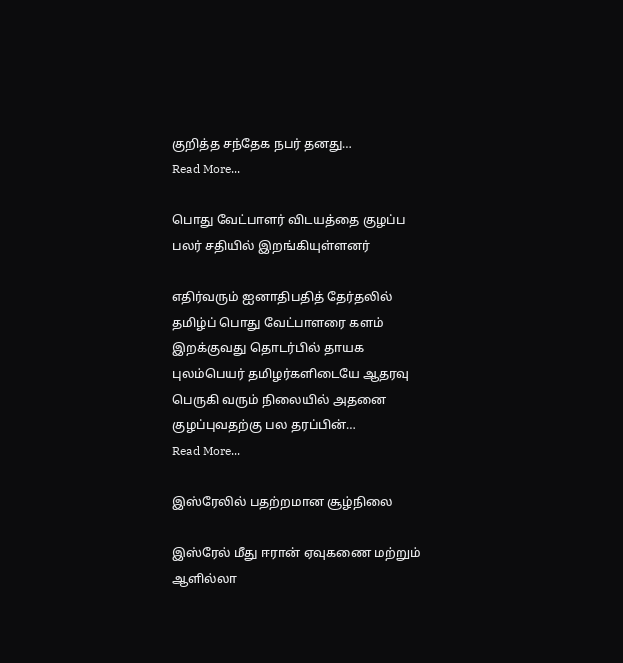குறித்த சந்தேக நபர் தனது…
Read More...

பொது வேட்பாளர் விடயத்தை குழப்ப பலர் சதியில் இறங்கியுள்ளனர்

எதிர்வரும் ஐனாதிபதித் தேர்தலில் தமிழ்ப் பொது வேட்பாளரை களம் இறக்குவது தொடர்பில் தாயக புலம்பெயர் தமிழர்களிடையே ஆதரவு பெருகி வரும் நிலையில் அதனை குழப்புவதற்கு பல தரப்பின்…
Read More...

இஸ்ரேலில் பதற்றமான சூழ்நிலை

இஸ்ரேல் மீது ஈரான் ஏவுகணை மற்றும் ஆளில்லா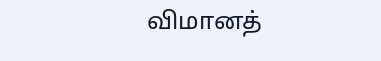விமானத்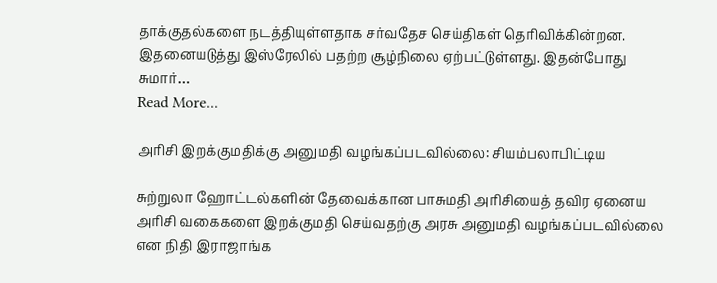தாக்குதல்களை நடத்தியுள்ளதாக சர்வதேச செய்திகள் தெரிவிக்கின்றன. இதனையடுத்து இஸ்ரேலில் பதற்ற சூழ்நிலை ஏற்பட்டுள்ளது. இதன்போது சுமார்…
Read More...

அரிசி இறக்குமதிக்கு அனுமதி வழங்கப்படவில்லை: சியம்பலாபிட்டிய

சுற்றுலா ஹோட்டல்களின் தேவைக்கான பாசுமதி அரிசியைத் தவிர ஏனைய அரிசி வகைகளை இறக்குமதி செய்வதற்கு அரசு அனுமதி வழங்கப்படவில்லை என நிதி இராஜாங்க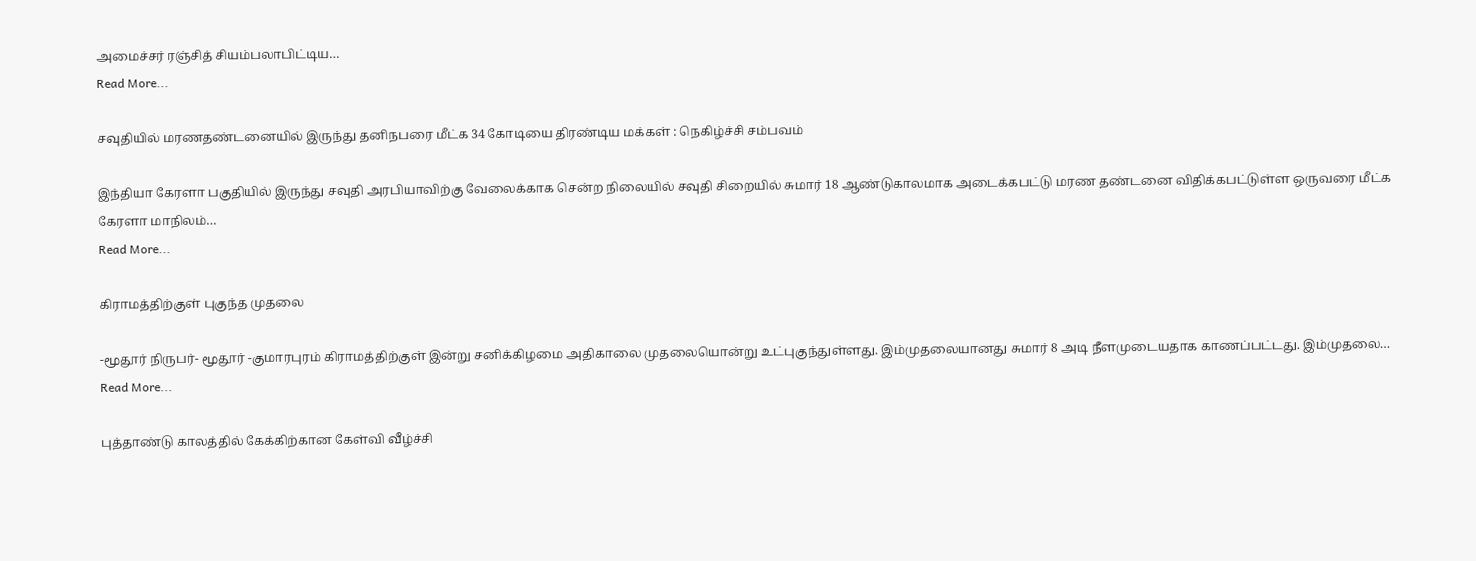அமைச்சர் ரஞ்சித் சியம்பலாபிட்டிய…
Read More...

சவுதியில் மரணதண்டனையில் இருந்து தனிநபரை மீட்க 34 கோடியை திரண்டிய மக்கள் : நெகிழ்ச்சி சம்பவம்

இந்தியா கேரளா பகுதியில் இருந்து சவுதி அரபியாவிற்கு வேலைக்காக சென்ற நிலையில் சவுதி சிறையில் சுமார் 18 ஆண்டுகாலமாக அடைக்கபட்டு மரண தண்டனை விதிக்கபட்டுள்ள ஒருவரை மீட்க கேரளா மாநிலம்…
Read More...

கிராமத்திற்குள் புகுந்த முதலை

-மூதூர் நிருபர்- மூதூர் -குமாரபுரம் கிராமத்திற்குள் இன்று சனிக்கிழமை அதிகாலை முதலையொன்று உட்புகுந்துள்ளது. இம்முதலையானது சுமார் 8 அடி நீளமுடையதாக காணப்பட்டது. இம்முதலை…
Read More...

புத்தாண்டு காலத்தில் கேக்கிற்கான கேள்வி வீழ்ச்சி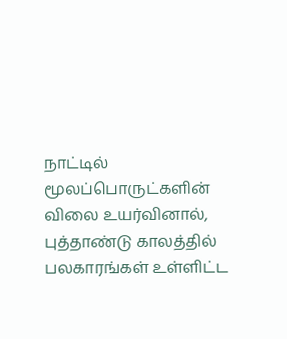நாட்டில் மூலப்பொருட்களின் விலை உயர்வினால், புத்தாண்டு காலத்தில் பலகாரங்கள் உள்ளிட்ட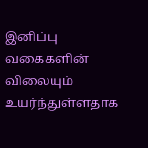இனிப்பு வகைகளின் விலையும் உயர்ந்துள்ளதாக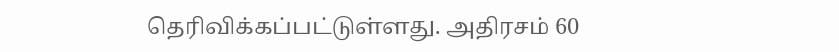தெரிவிக்கப்பட்டுள்ளது. அதிரசம் 60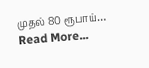முதல் 80 ரூபாய்…
Read More...